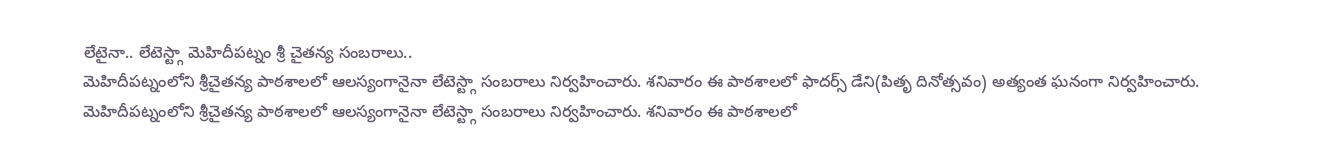లేటైనా.. లేటెస్ట్గా మెహిదీపట్నం శ్రీ చైతన్య సంబరాలు..
మెహిదీపట్నంలోని శ్రీచైతన్య పాఠశాలలో ఆలస్యంగానైనా లేటెస్ట్గా సంబరాలు నిర్వహించారు. శనివారం ఈ పాఠశాలలో ఫాదర్స్ డేని(పితృ దినోత్సవం) అత్యంత ఘనంగా నిర్వహించారు.
మెహిదీపట్నంలోని శ్రీచైతన్య పాఠశాలలో ఆలస్యంగానైనా లేటెస్ట్గా సంబరాలు నిర్వహించారు. శనివారం ఈ పాఠశాలలో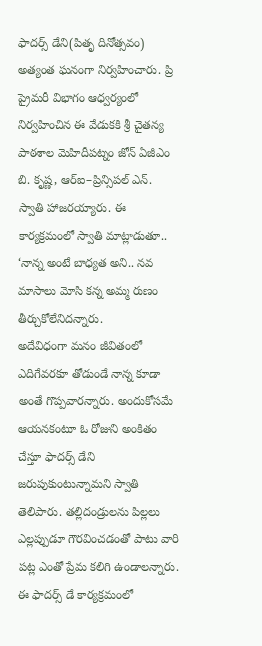ఫాదర్స్ డేని(పితృ దినోత్సవం) అత్యంత ఘనంగా నిర్వహించారు. ప్రి ప్రైమరీ విభాగం ఆధ్వర్యంలో నిర్వహించిన ఈ వేడుకకి శ్రీ చైతన్య పాఠశాల మెహిదీపట్నం జోన్ ఏజీఎం బి. కృష్ణ, ఆర్ఐ–ప్రిన్సిపల్ ఎన్. స్వాతి హాజరయ్యారు. ఈ కార్యక్రమంలో స్వాతి మాట్లాడుతూ.. ‘నాన్న అంటే బాధ్యత అని.. నవ మాసాలు మోసి కన్న అమ్మ రుణం తీర్చుకోలేనిదన్నారు.
అదేవిధంగా మనం జీవితంలో ఎదిగేవరకూ తోడుండే నాన్న కూడా అంతే గొప్పవారన్నారు. అందుకోసమే ఆయనకంటూ ఓ రోజుని అంకితం చేస్తూ ఫాదర్స్ డేని జరుపుకుంటున్నామని స్వాతి తెలిపారు. తల్లిదండ్రులను పిల్లలు ఎల్లప్పుడూ గౌరవించడంతో పాటు వారి పట్ల ఎంతో ప్రేమ కలిగి ఉండాలన్నారు. ఈ ఫాదర్స్ డే కార్యక్రమంలో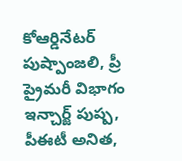కోఆర్డినేటర్ పుష్పాంజలి, ప్రీ ప్రైమరీ విభాగం ఇన్చార్జ్ పుష్ప, పీఈటీ అనిత,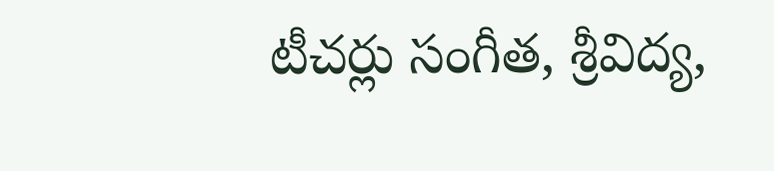టీచర్లు సంగీత, శ్రీవిద్య,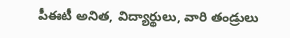పీఈటీ అనిత, విద్యార్థులు, వారి తండ్రులు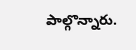పాల్గొన్నారు.